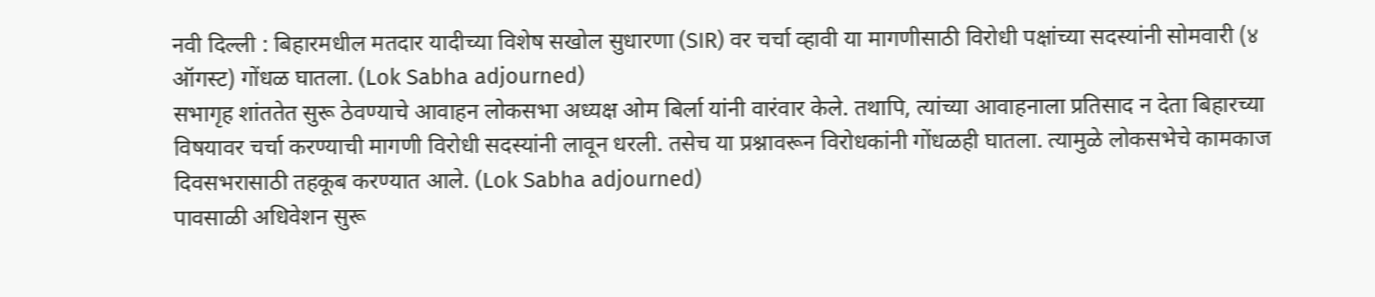नवी दिल्ली : बिहारमधील मतदार यादीच्या विशेष सखोल सुधारणा (SIR) वर चर्चा व्हावी या मागणीसाठी विरोधी पक्षांच्या सदस्यांनी सोमवारी (४ ऑगस्ट) गोंधळ घातला. (Lok Sabha adjourned)
सभागृह शांततेत सुरू ठेवण्याचे आवाहन लोकसभा अध्यक्ष ओम बिर्ला यांनी वारंवार केले. तथापि, त्यांच्या आवाहनाला प्रतिसाद न देता बिहारच्या विषयावर चर्चा करण्याची मागणी विरोधी सदस्यांनी लावून धरली. तसेच या प्रश्नावरून विरोधकांनी गोंधळही घातला. त्यामुळे लोकसभेचे कामकाज दिवसभरासाठी तहकूब करण्यात आले. (Lok Sabha adjourned)
पावसाळी अधिवेशन सुरू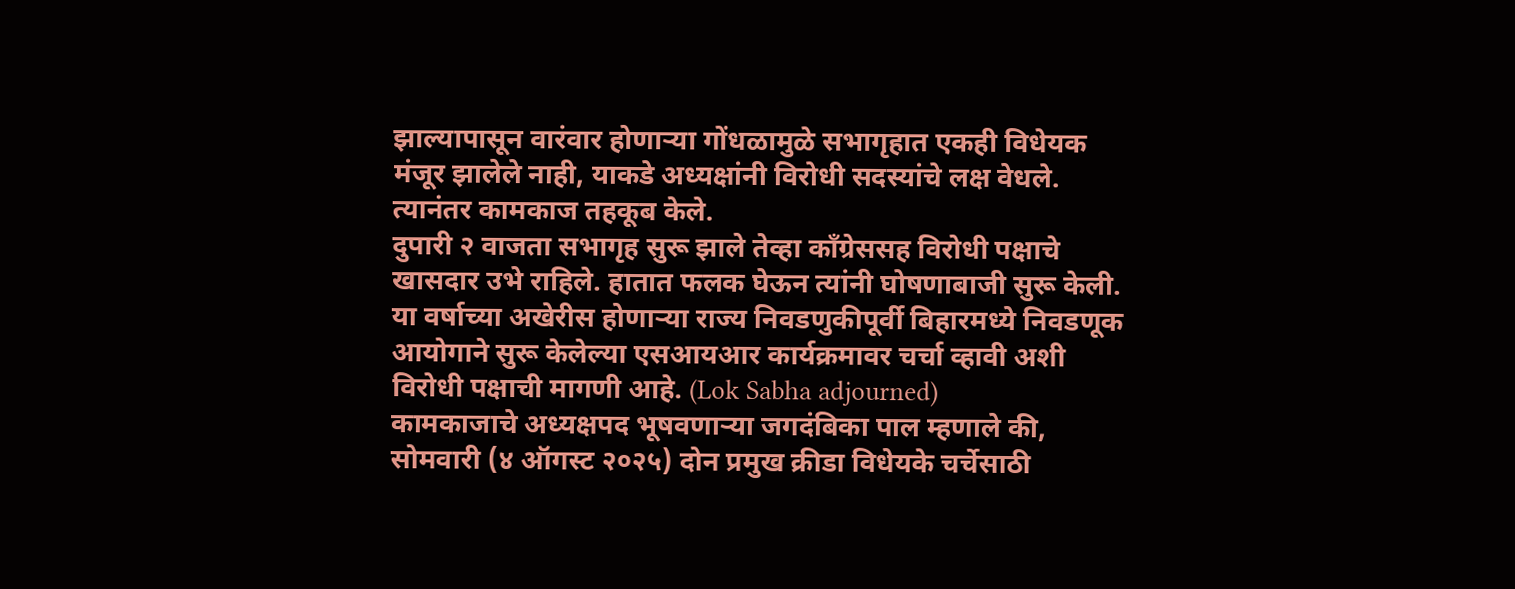झाल्यापासून वारंवार होणाऱ्या गोंधळामुळे सभागृहात एकही विधेयक मंजूर झालेले नाही, याकडे अध्यक्षांनी विरोधी सदस्यांचे लक्ष वेधले. त्यानंतर कामकाज तहकूब केले.
दुपारी २ वाजता सभागृह सुरू झाले तेव्हा काँग्रेससह विरोधी पक्षाचे खासदार उभे राहिले. हातात फलक घेऊन त्यांनी घोषणाबाजी सुरू केली.
या वर्षाच्या अखेरीस होणाऱ्या राज्य निवडणुकीपूर्वी बिहारमध्ये निवडणूक आयोगाने सुरू केलेल्या एसआयआर कार्यक्रमावर चर्चा व्हावी अशी विरोधी पक्षाची मागणी आहे. (Lok Sabha adjourned)
कामकाजाचे अध्यक्षपद भूषवणाऱ्या जगदंबिका पाल म्हणाले की, सोमवारी (४ ऑगस्ट २०२५) दोन प्रमुख क्रीडा विधेयके चर्चेसाठी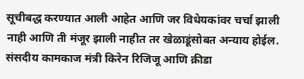सूचीबद्ध करण्यात आली आहेत आणि जर विधेयकांवर चर्चा झाली नाही आणि ती मंजूर झाली नाहीत तर खेळाडूंसोबत अन्याय होईल.
संसदीय कामकाज मंत्री किरेन रिजिजू आणि क्रीडा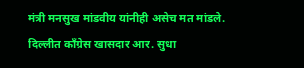मंत्री मनसुख मांडवीय यांनीही असेच मत मांडले.
दिल्लीत काँग्रेस खासदार आर. सुधा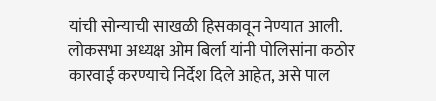यांची सोन्याची साखळी हिसकावून नेण्यात आली. लोकसभा अध्यक्ष ओम बिर्ला यांनी पोलिसांना कठोर कारवाई करण्याचे निर्देश दिले आहेत, असे पाल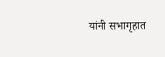यांनी सभागृहात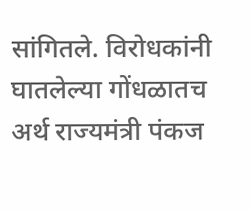सांगितले. विरोधकांनी घातलेल्या गोंधळातच अर्थ राज्यमंत्री पंकज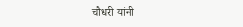चौधरी यांनी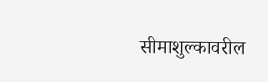सीमाशुल्कावरील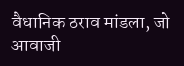वैधानिक ठराव मांडला, जो आवाजी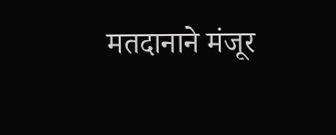मतदानाने मंजूर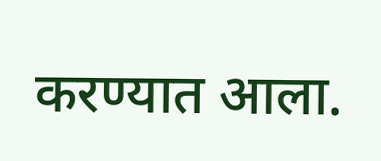करण्यात आला.